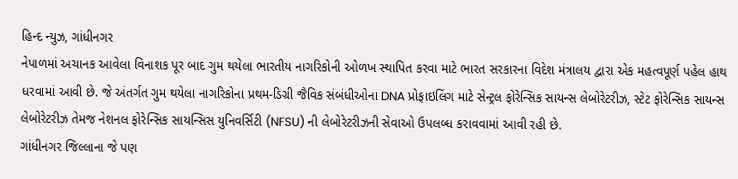હિન્દ ન્યુઝ, ગાંધીનગર
નેપાળમાં અચાનક આવેલા વિનાશક પૂર બાદ ગુમ થયેલા ભારતીય નાગરિકોની ઓળખ સ્થાપિત કરવા માટે ભારત સરકારના વિદેશ મંત્રાલય દ્વારા એક મહત્વપૂર્ણ પહેલ હાથ ધરવામાં આવી છે. જે અંતર્ગત ગુમ થયેલા નાગરિકોના પ્રથમ-ડિગ્રી જૈવિક સંબંધીઓના DNA પ્રોફાઇલિંગ માટે સેન્ટ્રલ ફોરેન્સિક સાયન્સ લેબોરેટરીઝ, સ્ટેટ ફોરેન્સિક સાયન્સ લેબોરેટરીઝ તેમજ નેશનલ ફોરેન્સિક સાયન્સિસ યુનિવર્સિટી (NFSU) ની લેબોરેટરીઝની સેવાઓ ઉપલબ્ધ કરાવવામાં આવી રહી છે.
ગાંધીનગર જિલ્લાના જે પણ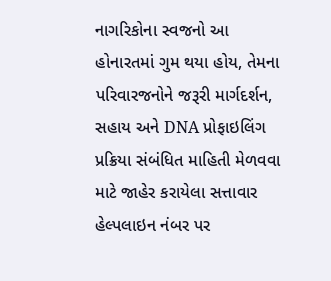નાગરિકોના સ્વજનો આ હોનારતમાં ગુમ થયા હોય, તેમના પરિવારજનોને જરૂરી માર્ગદર્શન, સહાય અને DNA પ્રોફાઇલિંગ પ્રક્રિયા સંબંધિત માહિતી મેળવવા માટે જાહેર કરાયેલા સત્તાવાર હેલ્પલાઇન નંબર પર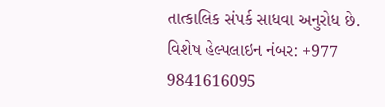તાત્કાલિક સંપર્ક સાધવા અનુરોધ છે.
વિશેષ હેલ્પલાઇન નંબર: +977 9841616095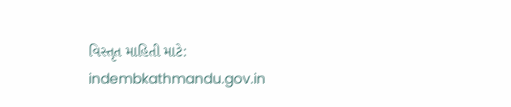વિસ્તૃત માહિતી માટે: indembkathmandu.gov.in